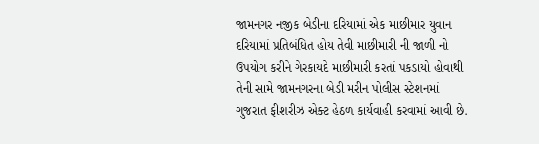જામનગર નજીક બેડીના દરિયામાં એક માછીમાર યુવાન દરિયામાં પ્રતિબંધિત હોય તેવી માછીમારી ની જાળી નો ઉપયોગ કરીને ગેરકાયદે માછીમારી કરતાં પકડાયો હોવાથી તેની સામે જામનગરના બેડી મરીન પોલીસ સ્ટેશનમાં ગુજરાત ફીશરીઝ એક્ટ હેઠળ કાર્યવાહી કરવામાં આવી છે.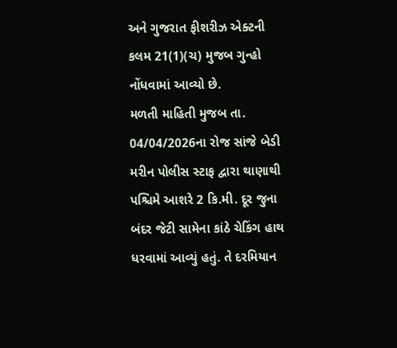અને ગુજરાત ફીશરીઝ એક્ટની કલમ 21(1)(ચ) મુજબ ગુન્હો નોંધવામાં આવ્યો છે.
મળતી માહિતી મુજબ તા. 04/04/2026ના રોજ સાંજે બેડી મરીન પોલીસ સ્ટાફ દ્વારા થાણાથી પશ્ચિમે આશરે 2 કિ.મી. દૂર જુના બંદર જેટી સામેના કાંઠે ચેકિંગ હાથ ધરવામાં આવ્યું હતું. તે દરમિયાન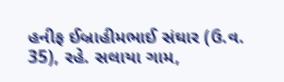હનીફ ઈબ્રાહીમભાઈ સંઘાર (ઉ.વ. 35), રહે. સલાયા ગામ,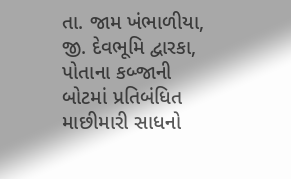તા. જામ ખંભાળીયા, જી. દેવભૂમિ દ્વારકા, પોતાના કબ્જાની બોટમાં પ્રતિબંધિત માછીમારી સાધનો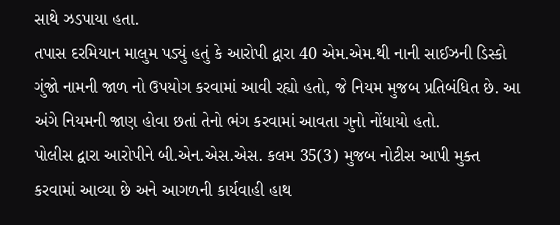સાથે ઝડપાયા હતા.
તપાસ દરમિયાન માલુમ પડ્યું હતું કે આરોપી દ્વારા 40 એમ.એમ.થી નાની સાઈઝની ડિસ્કો ગુંજો નામની જાળ નો ઉપયોગ કરવામાં આવી રહ્યો હતો, જે નિયમ મુજબ પ્રતિબંધિત છે. આ અંગે નિયમની જાણ હોવા છતાં તેનો ભંગ કરવામાં આવતા ગુનો નોંધાયો હતો.
પોલીસ દ્વારા આરોપીને બી.એન.એસ.એસ. કલમ 35(3) મુજબ નોટીસ આપી મુક્ત કરવામાં આવ્યા છે અને આગળની કાર્યવાહી હાથ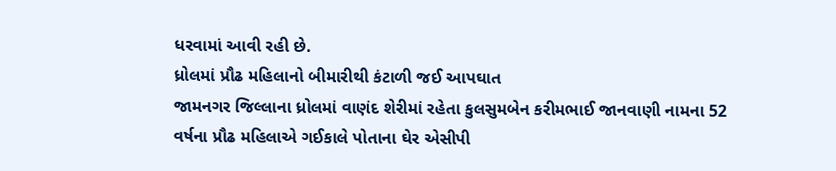ધરવામાં આવી રહી છે.
ધ્રોલમાં પ્રૌઢ મહિલાનો બીમારીથી કંટાળી જઈ આપઘાત
જામનગર જિલ્લાના ધ્રોલમાં વાણંદ શેરીમાં રહેતા કુલસુમબેન કરીમભાઈ જાનવાણી નામના 52 વર્ષના પ્રૌઢ મહિલાએ ગઈકાલે પોતાના ઘેર એસીપી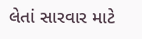લેતાં સારવાર માટે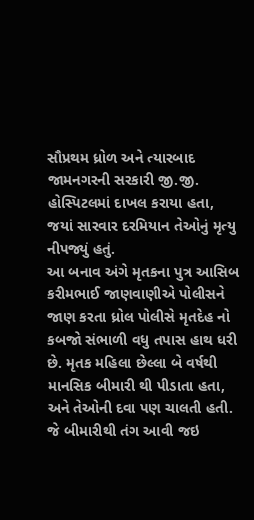સૌપ્રથમ ધ્રોળ અને ત્યારબાદ જામનગરની સરકારી જી.જી. હોસ્પિટલમાં દાખલ કરાયા હતા, જયાં સારવાર દરમિયાન તેઓનું મૃત્યુ નીપજ્યું હતું.
આ બનાવ અંગે મૃતકના પુત્ર આસિબ કરીમભાઈ જાણવાણીએ પોલીસને જાણ કરતા ધ્રોલ પોલીસે મૃતદેહ નો કબજો સંભાળી વધુ તપાસ હાથ ધરી છે. મૃતક મહિલા છેલ્લા બે વર્ષથી માનસિક બીમારી થી પીડાતા હતા, અને તેઓની દવા પણ ચાલતી હતી. જે બીમારીથી તંગ આવી જઇ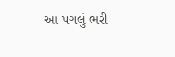આ પગલું ભરી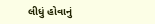લીધું હોવાનું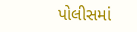પોલીસમાં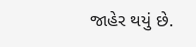જાહેર થયું છે.